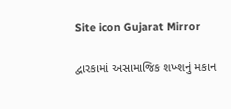Site icon Gujarat Mirror

દ્વારકામાં અસામાજિક શખ્શનું મકાન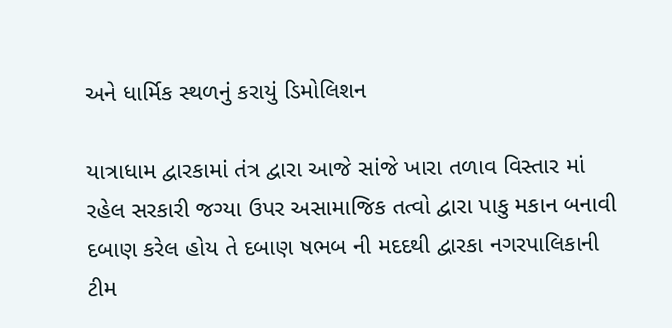અને ધાર્મિક સ્થળનું કરાયું ડિમોલિશન

યાત્રાધામ દ્વારકામાં તંત્ર દ્વારા આજે સાંજે ખારા તળાવ વિસ્તાર માં રહેલ સરકારી જગ્યા ઉપર અસામાજિક તત્વો દ્વારા પાકુ મકાન બનાવી દબાણ કરેલ હોય તે દબાણ ષભબ ની મદદથી દ્વારકા નગરપાલિકાની ટીમ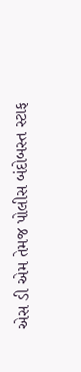એસ ડી એમ તેમજ પોલીસ બંદોબસ્ત સ્ટાફ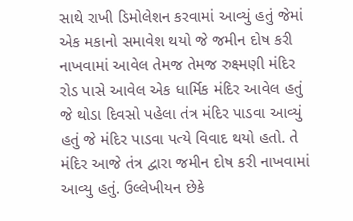સાથે રાખી ડિમોલેશન કરવામાં આવ્યું હતું જેમાં એક મકાનો સમાવેશ થયો જે જમીન દોષ કરી નાખવામાં આવેલ તેમજ તેમજ રુક્ષ્મણી મંદિર રોડ પાસે આવેલ એક ધાર્મિક મંદિર આવેલ હતું જે થોડા દિવસો પહેલા તંત્ર મંદિર પાડવા આવ્યું હતું જે મંદિર પાડવા પત્યે વિવાદ થયો હતો. તે મંદિર આજે તંત્ર દ્વારા જમીન દોષ કરી નાખવામાં આવ્યુ હતું. ઉલ્લેખીયન છેકે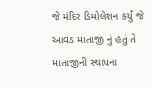જે મંદિર ડિમોલેશન કર્યું જે આવડ માતાજી નું હતું તે માતાજીની સ્થાપના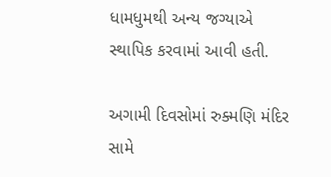ધામધુમથી અન્ય જગ્યાએ સ્થાપિક કરવામાં આવી હતી.

અગામી દિવસોમાં રુક્મણિ મંદિર સામે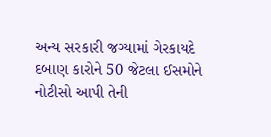અન્ય સરકારી જગ્યામાં ગેરકાયદે દબાણ કારોને 50 જેટલા ઈસમોને નોટીસો આપી તેની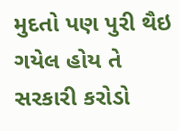મુદતો પણ પુરી થૈઇ ગયેલ હોય તે સરકારી કરોડો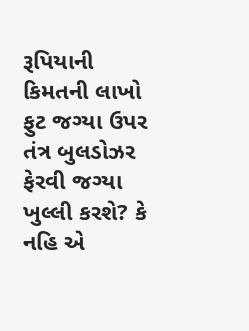રૂપિયાની કિમતની લાખો ફુટ જગ્યા ઉપર તંત્ર બુલડોઝર ફેરવી જગ્યા ખુલ્લી કરશે? કે નહિ એ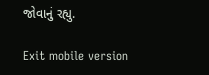જોવાનું રહ્યુ.

Exit mobile version